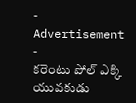- Advertisement -
కరెంటు పోల్ ఎక్కి యువకుడు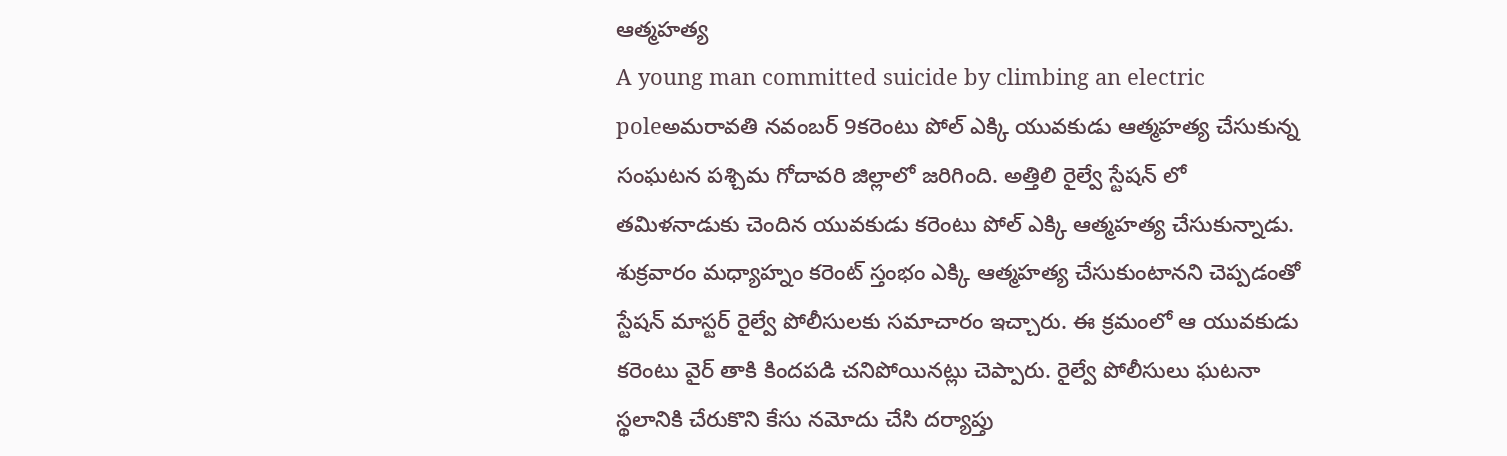ఆత్మహత్య
A young man committed suicide by climbing an electric poleఅమరావతి నవంబర్ 9కరెంటు పోల్ ఎక్కి యువకుడు ఆత్మహత్య చేసుకున్న సంఘటన పశ్చిమ గోదావరి జిల్లాలో జరిగింది. అత్తిలి రైల్వే స్టేషన్ లో తమిళనాడుకు చెందిన యువకుడు కరెంటు పోల్ ఎక్కి ఆత్మహత్య చేసుకున్నాడు. శుక్రవారం మధ్యాహ్నం కరెంట్ స్తంభం ఎక్కి ఆత్మహత్య చేసుకుంటానని చెప్పడంతో స్టేషన్ మాస్టర్ రైల్వే పోలీసులకు సమాచారం ఇచ్చారు. ఈ క్రమంలో ఆ యువకుడు కరెంటు వైర్ తాకి కిందపడి చనిపోయినట్లు చెప్పారు. రైల్వే పోలీసులు ఘటనా స్థలానికి చేరుకొని కేసు నమోదు చేసి దర్యాప్తు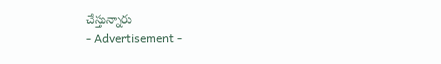చేస్తున్నారు
- Advertisement -